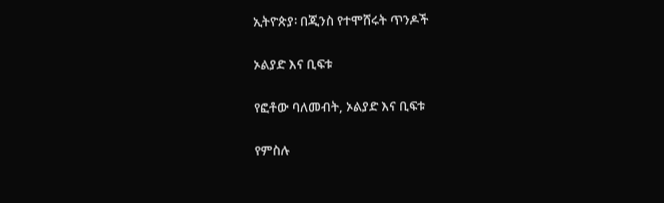ኢትዮጵያ፡ በጂንስ የተሞሸሩት ጥንዶች

ኦልያድ እና ቢፍቱ

የፎቶው ባለመብት, ኦልያድ እና ቢፍቱ

የምስሉ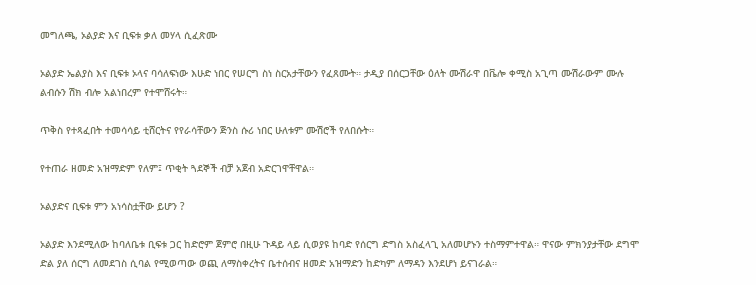መግለጫ, ኦልያድ እና ቢፍቱ ቃለ መሃላ ሲፈጽሙ

ኦልያድ ኤልያስ እና ቢፍቱ ኦላና ባሳለፍነው እሁድ ነበር የሠርግ ስነ ስርአታቸውን የፈጸሙት። ታዲያ በሰርጋቸው ዕለት ሙሽራዋ በቬሎ ቀሚስ አጊጣ ሙሽራውም ሙሉ ልብሱን ሽክ ብሎ አልነበረም የተሞሸሩት።

ጥቅስ የተጻፈበት ተመሳሳይ ቲሸርትና የየራሳቸውን ጅንስ ሱሪ ነበር ሁለቱም ሙሽሮች የለበሱት።

የተጠራ ዘመድ አዝማድም የለም፤ ጥቂት ጓደኞች ብቻ አጀብ አድርገዋቸዋል።

ኦልያድና ቢፍቱ ምን አነሳስቷቸው ይሆን ?

ኦልያድ እንደሚለው ከባለቤቱ ቢፍቱ ጋር ከድሮም ጀምሮ በዚሁ ጉዳይ ላይ ሲወያዩ ከባድ የሰርግ ድግስ አስፈላጊ አለመሆኑን ተስማምተዋል። ዋናው ምክንያታቸው ደግሞ ድል ያለ ሰርግ ለመደገስ ሲባል የሚወጣው ወጪ ለማስቀረትና ቤተሰብና ዘመድ አዝማድን ከድካም ለማዳን እንደሆነ ይናገራል።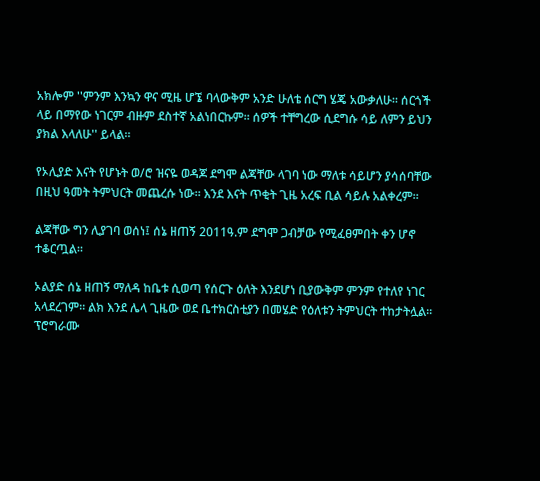አክሎም ''ምንም እንኳን ዋና ሚዜ ሆኜ ባላውቅም አንድ ሁለቴ ሰርግ ሄጄ አውቃለሁ። ሰርጎች ላይ በማየው ነገርም ብዙም ደስተኛ አልነበርኩም። ሰዎች ተቸግረው ሲደግሱ ሳይ ለምን ይህን ያክል እላለሁ'' ይላል።

የኦሊያድ እናት የሆኑት ወ/ሮ ዝናዬ ወዳጆ ደግሞ ልጃቸው ላገባ ነው ማለቱ ሳይሆን ያሳሰባቸው በዚህ ዓመት ትምህርት መጨረሱ ነው። እንደ እናት ጥቂት ጊዜ አረፍ ቢል ሳይሉ አልቀረም።

ልጃቸው ግን ሊያገባ ወሰነ፤ ሰኔ ዘጠኝ 2011ዓ.ም ደግሞ ጋብቻው የሚፈፀምበት ቀን ሆኖ ተቆርጧል።

ኦልያድ ሰኔ ዘጠኝ ማለዳ ከቤቱ ሲወጣ የሰርጉ ዕለት እንደሆነ ቢያውቅም ምንም የተለየ ነገር አላደረገም። ልክ እንደ ሌላ ጊዜው ወደ ቤተክርስቲያን በመሄድ የዕለቱን ትምህርት ተከታትሏል። ፕሮግራሙ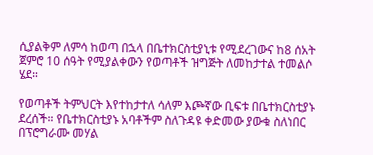ሲያልቅም ለምሳ ከወጣ በኋላ በቤተክርስቲያኒቱ የሚደረገውና ከ8 ሰአት ጀምሮ 10 ሰዓት የሚያልቀውን የወጣቶች ዝግጅት ለመከታተል ተመልሶ ሄደ።

የወጣቶች ትምህርት እየተከታተለ ሳለም እጮኛው ቢፍቱ በቤተክርስቲያኑ ደረሰች። የቤተክርስቲያኑ አባቶችም ስለጉዳዩ ቀድመው ያውቁ ስለነበር በፕሮግራሙ መሃል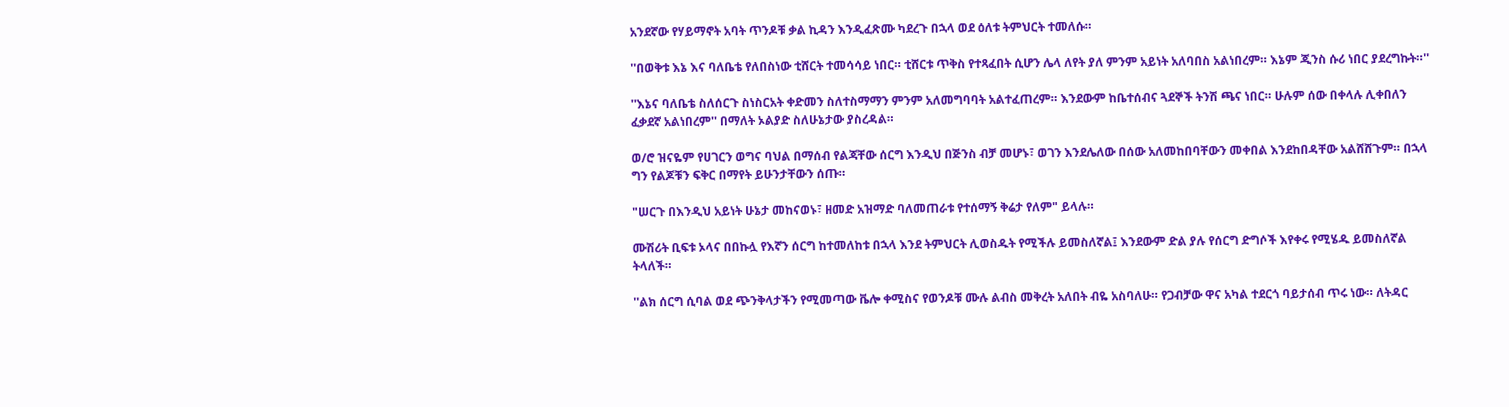አንደኛው የሃይማኖት አባት ጥንዶቹ ቃል ኪዳን እንዲፈጽሙ ካደረጉ በኋላ ወደ ዕለቱ ትምህርት ተመለሱ።

''በወቅቱ እኔ እና ባለቤቴ የለበስነው ቲሸርት ተመሳሳይ ነበር። ቲሸርቱ ጥቅስ የተጻፈበት ሲሆን ሌላ ለየት ያለ ምንም አይነት አለባበስ አልነበረም። እኔም ጂንስ ሱሪ ነበር ያደረግኩት።''

''እኔና ባለቤቴ ስለሰርጉ ስነስርአት ቀድመን ስለተስማማን ምንም አለመግባባት አልተፈጠረም። እንደውም ከቤተሰብና ጓደኞች ትንሽ ጫና ነበር። ሁሉም ሰው በቀላሉ ሊቀበለን ፈቃደኛ አልነበረም'' በማለት ኦልያድ ስለሁኔታው ያስረዳል።

ወ/ሮ ዝናዬም የሀገርን ወግና ባህል በማሰብ የልጃቸው ሰርግ እንዲህ በጅንስ ብቻ መሆኑ፣ ወገን እንደሌለው በሰው አለመከበባቸውን መቀበል እንደከበዳቸው አልሸሸጉም። በኋላ ግን የልጆቹን ፍቅር በማየት ይሁንታቸውን ሰጡ።

"ሠርጉ በእንዲህ አይነት ሁኔታ መከናወኑ፣ ዘመድ አዝማድ ባለመጠራቱ የተሰማኝ ቅሬታ የለም" ይላሉ።

ሙሽሪት ቢፍቱ ኦላና በበኩሏ የእኛን ሰርግ ከተመለከቱ በኋላ እንደ ትምህርት ሊወስዱት የሚችሉ ይመስለኛል፤ እንደውም ድል ያሉ የሰርግ ድግሶች እየቀሩ የሚሄዱ ይመስለኛል ትላለች።

''ልክ ሰርግ ሲባል ወደ ጭንቅላታችን የሚመጣው ቬሎ ቀሚስና የወንዶቹ ሙሉ ልብስ መቅረት አለበት ብዬ አስባለሁ። የጋብቻው ዋና አካል ተደርጎ ባይታሰብ ጥሩ ነው። ለትዳር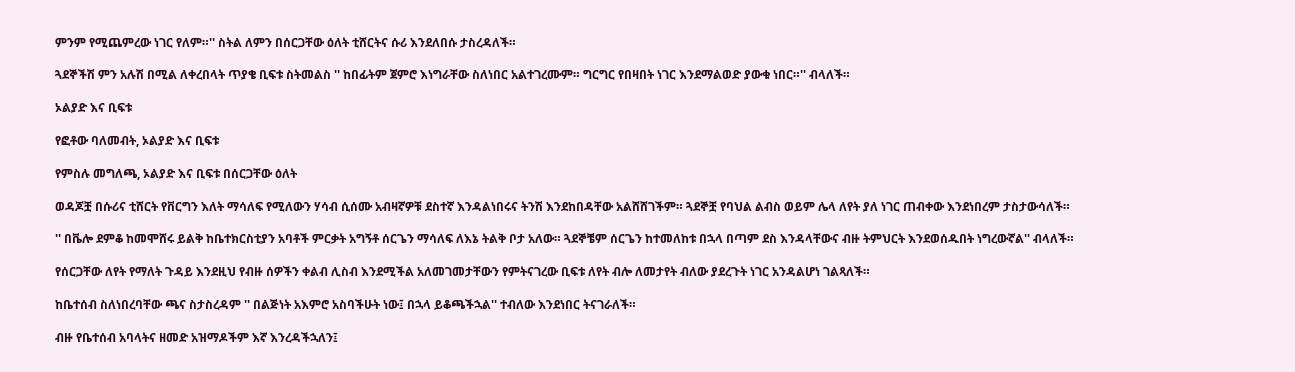ምንም የሚጨምረው ነገር የለም።'' ስትል ለምን በሰርጋቸው ዕለት ቲሸርትና ሱሪ እንደለበሱ ታስረዳለች።

ጓደኞችሽ ምን አሉሽ በሚል ለቀረበላት ጥያቄ ቢፍቱ ስትመልስ '' ከበፊትም ጀምሮ እነግራቸው ስለነበር አልተገረሙም። ግርግር የበዛበት ነገር እንደማልወድ ያውቁ ነበር።'' ብላለች።

ኦልያድ እና ቢፍቱ

የፎቶው ባለመብት, ኦልያድ እና ቢፍቱ

የምስሉ መግለጫ, ኦልያድ እና ቢፍቱ በሰርጋቸው ዕለት

ወዳጆቿ በሱሪና ቲሸርት የቨርግን እለት ማሳለፍ የሚለውን ሃሳብ ሲሰሙ አብዛኛዎቹ ደስተኛ እንዳልነበሩና ትንሽ እንደከበዳቸው አልሸሸገችም። ጓደኞቿ የባህል ልብስ ወይም ሌላ ለየት ያለ ነገር ጠብቀው እንደነበረም ታስታውሳለች።

'' በቬሎ ደምቆ ከመሞሸሩ ይልቅ ከቤተክርስቲያን አባቶች ምርቃት አግኝቶ ሰርጌን ማሳለፍ ለእኔ ትልቅ ቦታ አለው። ጓደኞቼም ሰርጌን ከተመለከቱ በኋላ በጣም ደስ እንዳላቸውና ብዙ ትምህርት እንደወሰዱበት ነግረውኛል'' ብላለች።

የሰርጋቸው ለየት የማለት ጉዳይ እንደዚህ የብዙ ሰዎችን ቀልብ ሊስብ እንደሚችል አለመገመታቸውን የምትናገረው ቢፍቱ ለየት ብሎ ለመታየት ብለው ያደረጉት ነገር አንዳልሆነ ገልጻለች።

ከቤተሰብ ስለነበረባቸው ጫና ስታስረዳም '' በልጅነት አእምሮ አስባችሁት ነው፤ በኋላ ይቆጫችኋል'' ተብለው እንደነበር ትናገራለች።

ብዙ የቤተሰብ አባላትና ዘመድ አዝማዶችም እኛ እንረዳችኋለን፤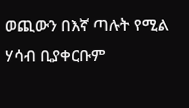ወጪውን በእኛ ጣሉት የሚል ሃሳብ ቢያቀርቡም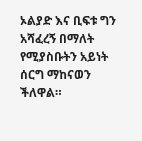ኦልያድ እና ቢፍቱ ግን አሻፈረኝ በማለት የሚያስቡትን አይነት ሰርግ ማከናወን ችለዋል።